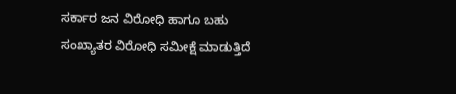ಸರ್ಕಾರ ಜನ ವಿರೋಧಿ ಹಾಗೂ ಬಹು ಸಂಖ್ಯಾತರ ವಿರೋಧಿ ಸಮೀಕ್ಷೆ ಮಾಡುತ್ತಿದೆ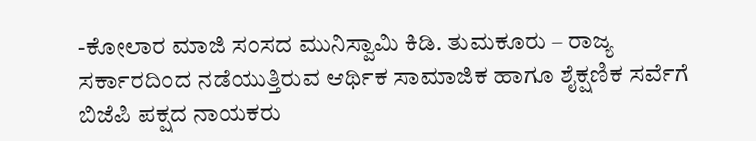-ಕೋಲಾರ ಮಾಜಿ ಸಂಸದ ಮುನಿಸ್ವಾಮಿ ಕಿಡಿ. ತುಮಕೂರು – ರಾಜ್ಯ ಸರ್ಕಾರದಿಂದ ನಡೆಯುತ್ತಿರುವ ಆರ್ಥಿಕ ಸಾಮಾಜಿಕ ಹಾಗೂ ಶೈಕ್ಷಣಿಕ ಸರ್ವೆಗೆ ಬಿಜೆಪಿ ಪಕ್ಷದ ನಾಯಕರು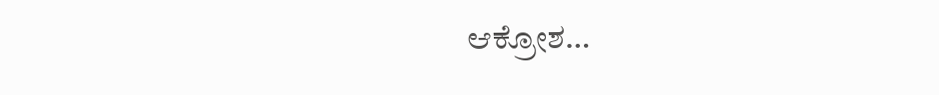ಆಕ್ರೋಶ…